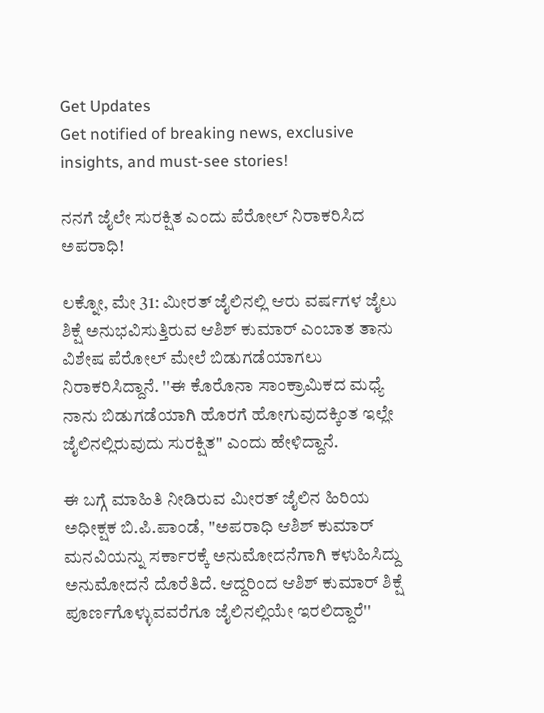Get Updates
Get notified of breaking news, exclusive insights, and must-see stories!

ನನಗೆ ಜೈಲೇ ಸುರಕ್ಷಿತ ಎಂದು ಪೆರೋಲ್ ನಿರಾಕರಿಸಿದ ಅಪರಾಧಿ!

ಲಕ್ನೋ, ಮೇ 31: ಮೀರತ್ ಜೈಲಿನಲ್ಲಿ ಆರು ವರ್ಷಗಳ ಜೈಲು ಶಿಕ್ಷೆ ಅನುಭವಿಸುತ್ತಿರುವ ಆಶಿಶ್ ಕುಮಾರ್ ಎಂಬಾತ ತಾನು ವಿಶೇಷ ಪೆರೋಲ್‌ ಮೇಲೆ ಬಿಡುಗಡೆಯಾಗಲು ನಿರಾಕರಿಸಿದ್ದಾನೆ. ''ಈ ಕೊರೊನಾ ಸಾಂಕ್ರಾಮಿಕದ ಮಧ್ಯೆ ನಾನು ಬಿಡುಗಡೆಯಾಗಿ ಹೊರಗೆ ಹೋಗುವುದಕ್ಕಿಂತ ಇಲ್ಲೇ ಜೈಲಿನಲ್ಲಿರುವುದು ಸುರಕ್ಷಿತ'' ಎಂದು ಹೇಳಿದ್ದಾನೆ.

ಈ ಬಗ್ಗೆ ಮಾಹಿತಿ ನೀಡಿರುವ ಮೀರತ್ ಜೈಲಿನ ಹಿರಿಯ ಅಧೀಕ್ಷಕ ಬಿ.ಪಿ.ಪಾಂಡೆ, ''ಅಪರಾಧಿ ಆಶಿಶ್ ಕುಮಾರ್ ಮನವಿಯನ್ನು ಸರ್ಕಾರಕ್ಕೆ ಅನುಮೋದನೆಗಾಗಿ ಕಳುಹಿಸಿದ್ದು ಅನುಮೋದನೆ ದೊರೆತಿದೆ. ಆದ್ದರಿಂದ ಆಶಿಶ್ ಕುಮಾರ್ ಶಿಕ್ಷೆ ಪೂರ್ಣಗೊಳ್ಳುವವರೆಗೂ ಜೈಲಿನಲ್ಲಿಯೇ ಇರಲಿದ್ದಾರೆ''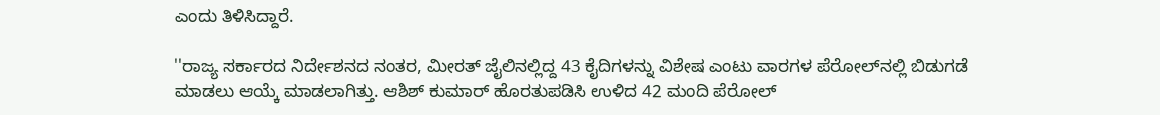ಎಂದು ತಿಳಿಸಿದ್ದಾರೆ.

''ರಾಜ್ಯ ಸರ್ಕಾರದ ನಿರ್ದೇಶನದ ನಂತರ, ಮೀರತ್ ಜೈಲಿನಲ್ಲಿದ್ದ 43 ಕೈದಿಗಳನ್ನು ವಿಶೇಷ ಎಂಟು ವಾರಗಳ ಪೆರೋಲ್‌ನಲ್ಲಿ ಬಿಡುಗಡೆ ಮಾಡಲು ಆಯ್ಕೆ ಮಾಡಲಾಗಿತ್ತು. ಆಶಿಶ್ ಕುಮಾರ್ ಹೊರತುಪಡಿಸಿ ಉಳಿದ 42 ಮಂದಿ ಪೆರೋಲ್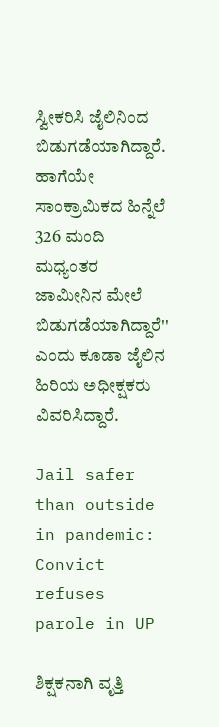ಸ್ವೀಕರಿಸಿ ಜೈಲಿನಿಂದ ಬಿಡುಗಡೆಯಾಗಿದ್ದಾರೆ. ಹಾಗೆಯೇ ಸಾಂಕ್ರಾಮಿಕದ ಹಿನ್ನೆಲೆ 326 ಮಂದಿ ಮಧ್ಯಂತರ ಜಾಮೀನಿನ ಮೇಲೆ ಬಿಡುಗಡೆಯಾಗಿದ್ದಾರೆ'' ಎಂದು ಕೂಡಾ ಜೈಲಿನ ಹಿರಿಯ ಅಧೀಕ್ಷಕರು ವಿವರಿಸಿದ್ದಾರೆ.

Jail safer than outside in pandemic: Convict refuses parole in UP

ಶಿಕ್ಷಕನಾಗಿ ವೃತ್ತಿ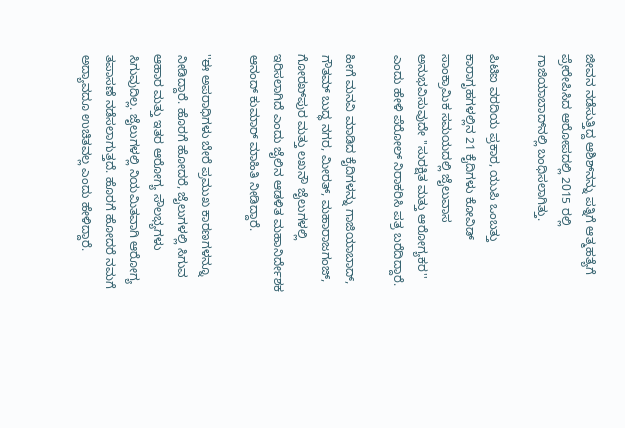ಜೀವನ ನಡೆಸುತ್ತಿದ್ದ ಆಶಿಶ್‌ನನ್ನು ಪತ್ನಿಗೆ ಆತ್ಮಹತ್ಯೆಗೆ ಪ್ರೇರೇಪಿಸಿದ ಆರೋಪದಲ್ಲಿ 2015 ರಲ್ಲಿ ಗಾಜಿಯಾಬಾದ್‌ನಲ್ಲಿ ಬಂಧಿಸಲಾಗಿತ್ತು.

ಪಿಟಿಐ ವರದಿಯ ಪ್ರಕಾರ, ಯುಪಿ ಒಂಬತ್ತು ಕಾರಾಗೃಹಗಳಲ್ಲಿನ 21 ಕೈದಿಗಳು ಕೋವಿಡ್ ಸಾಂಕ್ರಾಮಿಕ ಸಮಯದಲ್ಲಿ ಜೈಲುವಾಸ ಅನುಭವಿಸುವುದೇ ''ಸುರಕ್ಷಿತ ಮತ್ತು ಆರೋಗ್ಯಕರ'' ಎಂದು ಹೇಳಿ ಪೆರೋಲ್ ನಿರಾಕರಿಸಿ ಪತ್ರ ಬರೆದಿದ್ದಾರೆ.

ಹೀಗೆ ಮನವಿ ಮಾಡಿದ ಕೈದಿಗಳನ್ನು ಗಾಜಿಯಾಬಾದ್, ಗೌತಮ್ ಬುದ್ಧ ನಗರ, ಮೀರತ್, ಮಹಾರಾಜಗಂಜ್, ಗೋರಖ್‌ಪುರ ಮತ್ತು ಲಖನೌ ಜೈಲುಗಳಲ್ಲಿ ಇರಿಸಲಾಗಿದೆ ಎಂದು ಜೈಲಿನ ಆಡಳಿತ ಮಹಾನಿರ್ದೇಶಕ ಆನಂದ್ ಕುಮಾರ್ ಮಾಹಿತಿ ನೀಡಿದ್ದಾರೆ.

''ಈ ಅಪರಾಧಿಗಳು ಬೇರೆ ಪ್ರಮುಖ ಕಾರಣಗಳನ್ನೂ ನೀಡಿದ್ದಾರೆ. ಹೊರಗೆ ಹೋದರೆ, ಜೈಲುಗಳಲ್ಲಿ ಸಿಗುವ ಆಹಾರ ಮತ್ತು ಇತರ ಆರೋಗ್ಯ ಸೌಲಭ್ಯಗಳು ಸಿಗುವುದಿಲ್ಲ. ಜೈಲುಗಳಲ್ಲಿ ನಿಯಮಿತವಾಗಿ ಆರೋಗ್ಯ ತಪಾಸಣೆ ನಡೆಸಲಾಗುತ್ತದೆ. ಹೊರಗೆ ಹೋದರೆ ನಮಗೆ ಅದ್ಯಾವದೂ ಉಚಿತವಲ್ಲ ಎಂದು ಹೇಳಿದ್ದಾರೆ.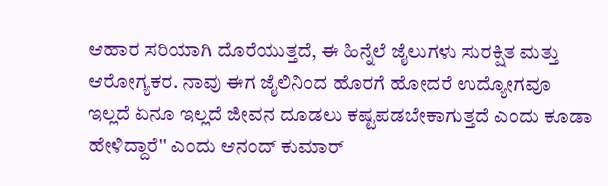ಆಹಾರ ಸರಿಯಾಗಿ ದೊರೆಯುತ್ತದೆ, ಈ ಹಿನ್ನೆಲೆ ಜೈಲುಗಳು ಸುರಕ್ಷಿತ ಮತ್ತು ಆರೋಗ್ಯಕರ. ನಾವು ಈಗ ಜೈಲಿನಿಂದ ಹೊರಗೆ ಹೋದರೆ ಉದ್ಯೋಗವೂ ಇಲ್ಲದೆ ಏನೂ ಇಲ್ಲದೆ ಜೀವನ ದೂಡಲು ಕಷ್ಟಪಡಬೇಕಾಗುತ್ತದೆ ಎಂದು ಕೂಡಾ ಹೇಳಿದ್ದಾರೆ'' ಎಂದು ಆನಂದ್ ಕುಮಾರ್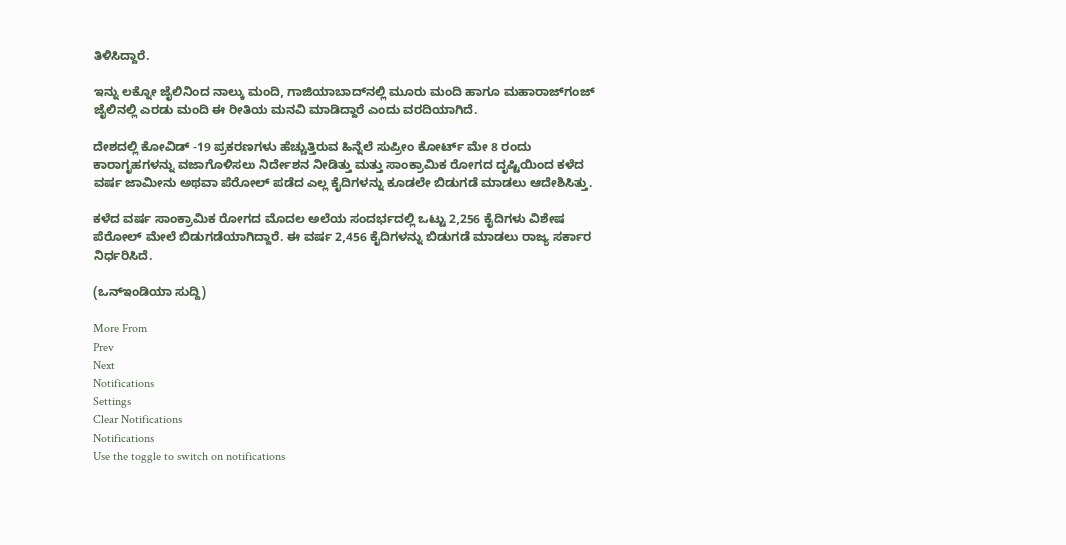ತಿಳಿಸಿದ್ದಾರೆ.

ಇನ್ನು ಲಕ್ನೋ ಜೈಲಿನಿಂದ ನಾಲ್ಕು ಮಂದಿ, ಗಾಜಿಯಾಬಾದ್‌ನಲ್ಲಿ ಮೂರು ಮಂದಿ ಹಾಗೂ ಮಹಾರಾಜ್‌ಗಂಜ್ ಜೈಲಿನಲ್ಲಿ ಎರಡು ಮಂದಿ ಈ ರೀತಿಯ ಮನವಿ ಮಾಡಿದ್ದಾರೆ ಎಂದು ವರದಿಯಾಗಿದೆ.

ದೇಶದಲ್ಲಿ ಕೋವಿಡ್ -19 ಪ್ರಕರಣಗಳು ಹೆ‌ಚ್ಚುತ್ತಿರುವ ಹಿನ್ನೆಲೆ ಸುಪ್ರೀಂ ಕೋರ್ಟ್ ಮೇ 8 ರಂದು ಕಾರಾಗೃಹಗಳನ್ನು ವಜಾಗೊಳಿಸಲು ನಿರ್ದೇಶನ ನೀಡಿತ್ತು ಮತ್ತು ಸಾಂಕ್ರಾಮಿಕ ರೋಗದ ದೃಷ್ಟಿಯಿಂದ ಕಳೆದ ವರ್ಷ ಜಾಮೀನು ಅಥವಾ ಪೆರೋಲ್ ಪಡೆದ ಎಲ್ಲ ಕೈದಿಗಳನ್ನು ಕೂಡಲೇ ಬಿಡುಗಡೆ ಮಾಡಲು ಆದೇಶಿಸಿತ್ತು.

ಕಳೆದ ವರ್ಷ ಸಾಂಕ್ರಾಮಿಕ ರೋಗದ ಮೊದಲ ಅಲೆಯ ಸಂದರ್ಭದಲ್ಲಿ ಒಟ್ಟು 2,256 ಕೈದಿಗಳು ವಿಶೇಷ ಪೆರೋಲ್ ಮೇಲೆ ಬಿಡುಗಡೆಯಾಗಿದ್ದಾರೆ. ಈ ವರ್ಷ 2,456 ಕೈದಿಗಳನ್ನು ಬಿಡುಗಡೆ ಮಾಡಲು ರಾಜ್ಯ ಸರ್ಕಾರ ನಿರ್ಧರಿಸಿದೆ.

(ಒನ್ಇಂಡಿಯಾ ಸುದ್ದಿ)

More From
Prev
Next
Notifications
Settings
Clear Notifications
Notifications
Use the toggle to switch on notifications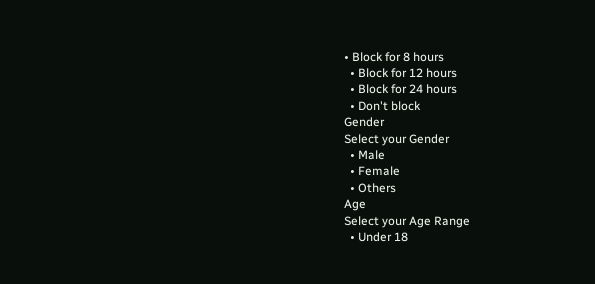• Block for 8 hours
  • Block for 12 hours
  • Block for 24 hours
  • Don't block
Gender
Select your Gender
  • Male
  • Female
  • Others
Age
Select your Age Range
  • Under 18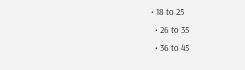• 18 to 25
  • 26 to 35
  • 36 to 45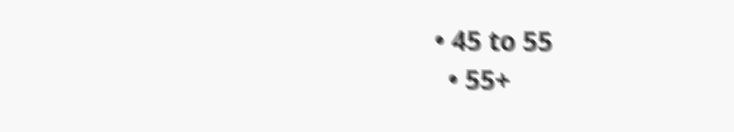• 45 to 55
  • 55+